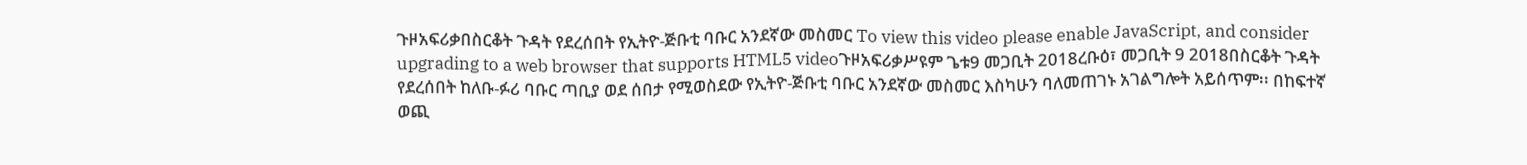ጉዞአፍሪቃበስርቆት ጉዳት የደረሰበት የኢትዮ-ጅቡቲ ባቡር አንደኛው መስመር To view this video please enable JavaScript, and consider upgrading to a web browser that supports HTML5 videoጉዞአፍሪቃሥዩም ጌቱ9 መጋቢት 2018ረቡዕ፣ መጋቢት 9 2018በስርቆት ጉዳት የደረሰበት ከለቡ-ፉሪ ባቡር ጣቢያ ወደ ሰበታ የሚወስደው የኢትዮ-ጅቡቲ ባቡር አንደኛው መስመር እስካሁን ባለመጠገኑ አገልግሎት አይሰጥም፡፡ በከፍተኛ ወጪ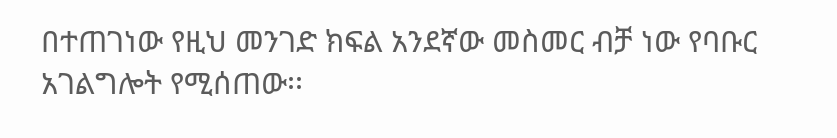በተጠገነው የዚህ መንገድ ክፍል አንደኛው መስመር ብቻ ነው የባቡር አገልግሎት የሚሰጠው፡፡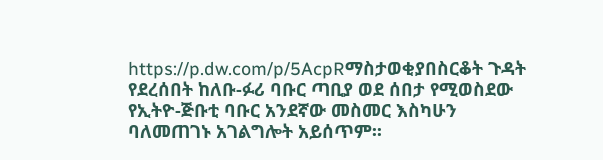https://p.dw.com/p/5AcpRማስታወቂያበስርቆት ጉዳት የደረሰበት ከለቡ-ፉሪ ባቡር ጣቢያ ወደ ሰበታ የሚወስደው የኢትዮ-ጅቡቲ ባቡር አንደኛው መስመር እስካሁን ባለመጠገኑ አገልግሎት አይሰጥም፡፡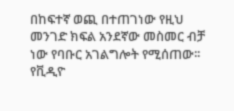በከፍተኛ ወጪ በተጠገነው የዚህ መንገድ ክፍል አንደኛው መስመር ብቻ ነው የባቡር አገልግሎት የሚሰጠው፡፡ የቪዲዮ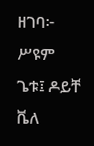ዘገባ፦ ሥዩም ጌቱ፤ ዶይቸ ቬለ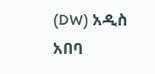(DW) አዲስ አበባ